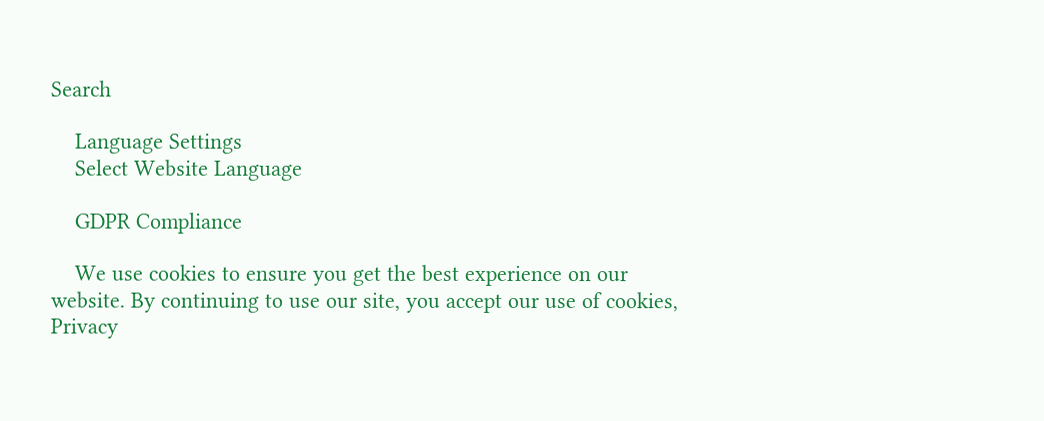Search

    Language Settings
    Select Website Language

    GDPR Compliance

    We use cookies to ensure you get the best experience on our website. By continuing to use our site, you accept our use of cookies, Privacy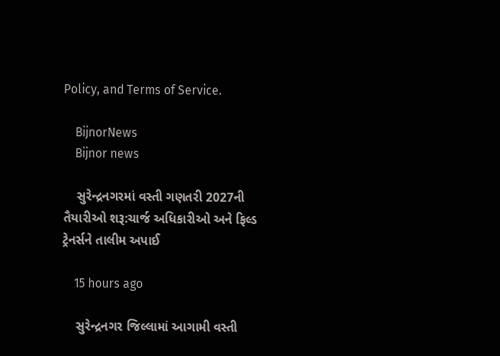Policy, and Terms of Service.

    BijnorNews
    Bijnor news

    સુરેન્દ્રનગરમાં વસ્તી ગણતરી 2027ની તૈયારીઓ શરૂ:ચાર્જ અધિકારીઓ અને ફિલ્ડ ટ્રેનર્સને તાલીમ અપાઈ

    15 hours ago

    સુરેન્દ્રનગર જિલ્લામાં આગામી વસ્તી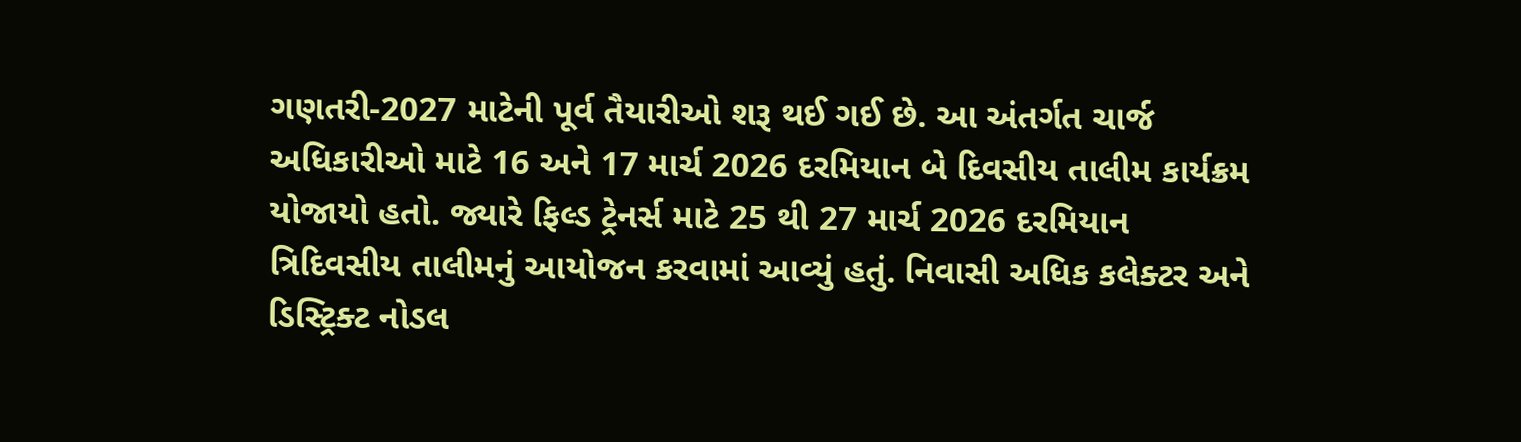ગણતરી-2027 માટેની પૂર્વ તૈયારીઓ શરૂ થઈ ગઈ છે. આ અંતર્ગત ચાર્જ અધિકારીઓ માટે 16 અને 17 માર્ચ 2026 દરમિયાન બે દિવસીય તાલીમ કાર્યક્રમ યોજાયો હતો. જ્યારે ફિલ્ડ ટ્રેનર્સ માટે 25 થી 27 માર્ચ 2026 દરમિયાન ત્રિદિવસીય તાલીમનું આયોજન કરવામાં આવ્યું હતું. નિવાસી અધિક કલેક્ટર અને ડિસ્ટ્રિક્ટ નોડલ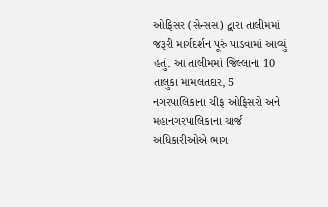ઓફિસર (સેન્સસ) દ્વારા તાલીમમાં જરૂરી માર્ગદર્શન પૂરું પાડવામાં આવ્યું હતું. આ તાલીમમાં જિલ્લાના 10 તાલુકા મામલતદાર, 5 નગરપાલિકાના ચીફ ઓફિસરો અને મહાનગરપાલિકાના ચાર્જ અધિકારીઓએ ભાગ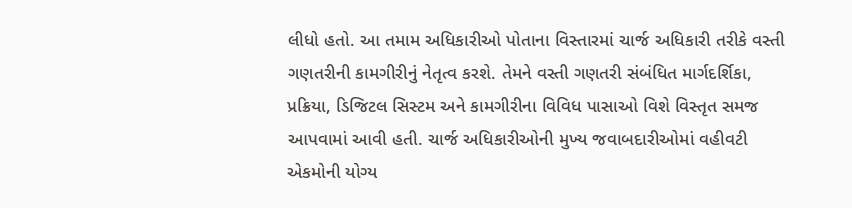લીધો હતો. આ તમામ અધિકારીઓ પોતાના વિસ્તારમાં ચાર્જ અધિકારી તરીકે વસ્તી ગણતરીની કામગીરીનું નેતૃત્વ કરશે. તેમને વસ્તી ગણતરી સંબંધિત માર્ગદર્શિકા, પ્રક્રિયા, ડિજિટલ સિસ્ટમ અને કામગીરીના વિવિધ પાસાઓ વિશે વિસ્તૃત સમજ આપવામાં આવી હતી. ચાર્જ અધિકારીઓની મુખ્ય જવાબદારીઓમાં વહીવટી એકમોની યોગ્ય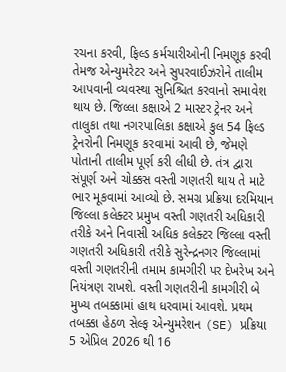રચના કરવી, ફિલ્ડ કર્મચારીઓની નિમણૂક કરવી તેમજ એન્યુમરેટર અને સુપરવાઈઝરોને તાલીમ આપવાની વ્યવસ્થા સુનિશ્ચિત કરવાનો સમાવેશ થાય છે. જિલ્લા કક્ષાએ 2 માસ્ટર ટ્રેનર અને તાલુકા તથા નગરપાલિકા કક્ષાએ કુલ 54 ફિલ્ડ ટ્રેનરોની નિમણૂક કરવામાં આવી છે, જેમણે પોતાની તાલીમ પૂર્ણ કરી લીધી છે. તંત્ર દ્વારા સંપૂર્ણ અને ચોક્કસ વસ્તી ગણતરી થાય તે માટે ભાર મૂકવામાં આવ્યો છે. સમગ્ર પ્રક્રિયા દરમિયાન જિલ્લા કલેક્ટર પ્રમુખ વસ્તી ગણતરી અધિકારી તરીકે અને નિવાસી અધિક કલેક્ટર જિલ્લા વસ્તી ગણતરી અધિકારી તરીકે સુરેન્દ્રનગર જિલ્લામાં વસ્તી ગણતરીની તમામ કામગીરી પર દેખરેખ અને નિયંત્રણ રાખશે. વસ્તી ગણતરીની કામગીરી બે મુખ્ય તબક્કામાં હાથ ધરવામાં આવશે. પ્રથમ તબક્કા હેઠળ સેલ્ફ એન્યુમરેશન (SE) પ્રક્રિયા 5 એપ્રિલ 2026 થી 16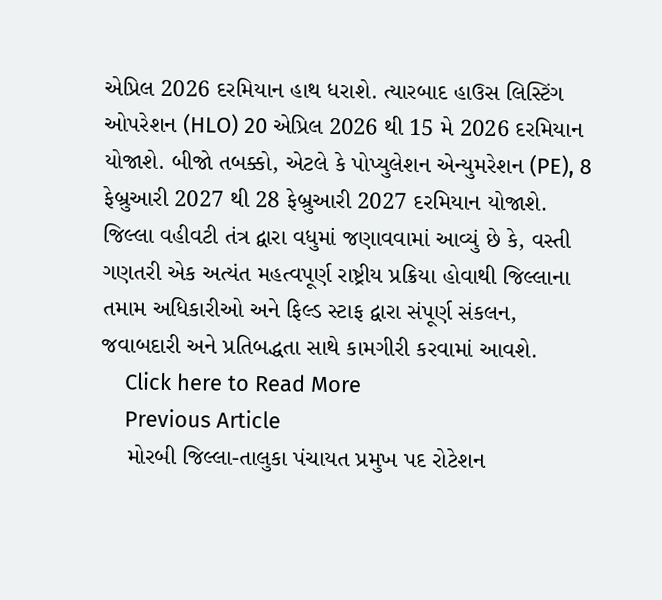એપ્રિલ 2026 દરમિયાન હાથ ધરાશે. ત્યારબાદ હાઉસ લિસ્ટિંગ ઓપરેશન (HLO) 20 એપ્રિલ 2026 થી 15 મે 2026 દરમિયાન યોજાશે. બીજો તબક્કો, એટલે કે પોપ્યુલેશન એન્યુમરેશન (PE), 8 ફેબ્રુઆરી 2027 થી 28 ફેબ્રુઆરી 2027 દરમિયાન યોજાશે. જિલ્લા વહીવટી તંત્ર દ્વારા વધુમાં જણાવવામાં આવ્યું છે કે, વસ્તી ગણતરી એક અત્યંત મહત્વપૂર્ણ રાષ્ટ્રીય પ્રક્રિયા હોવાથી જિલ્લાના તમામ અધિકારીઓ અને ફિલ્ડ સ્ટાફ દ્વારા સંપૂર્ણ સંકલન, જવાબદારી અને પ્રતિબદ્ધતા સાથે કામગીરી કરવામાં આવશે.
    Click here to Read More
    Previous Article
    મોરબી જિલ્લા-તાલુકા પંચાયત પ્રમુખ પદ રોટેશન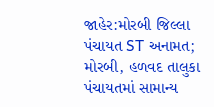જાહેર:મોરબી જિલ્લા પંચાયત ST અનામત; મોરબી, હળવદ તાલુકા પંચાયતમાં સામાન્ય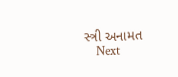સ્ત્રી અનામત
    Next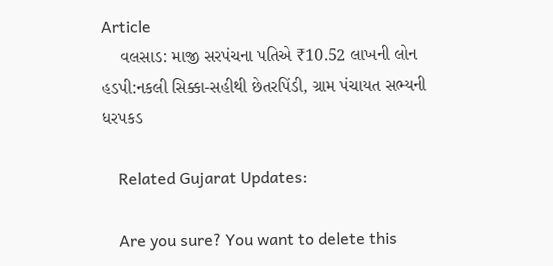Article
    વલસાડ: માજી સરપંચના પતિએ ₹10.52 લાખની લોન હડપી:નકલી સિક્કા-સહીથી છેતરપિંડી, ગ્રામ પંચાયત સભ્યની ધરપકડ

    Related Gujarat Updates:

    Are you sure? You want to delete this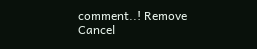comment..! Remove Cancel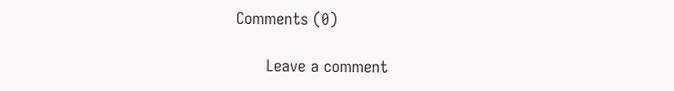Comments (0)

      Leave a comment